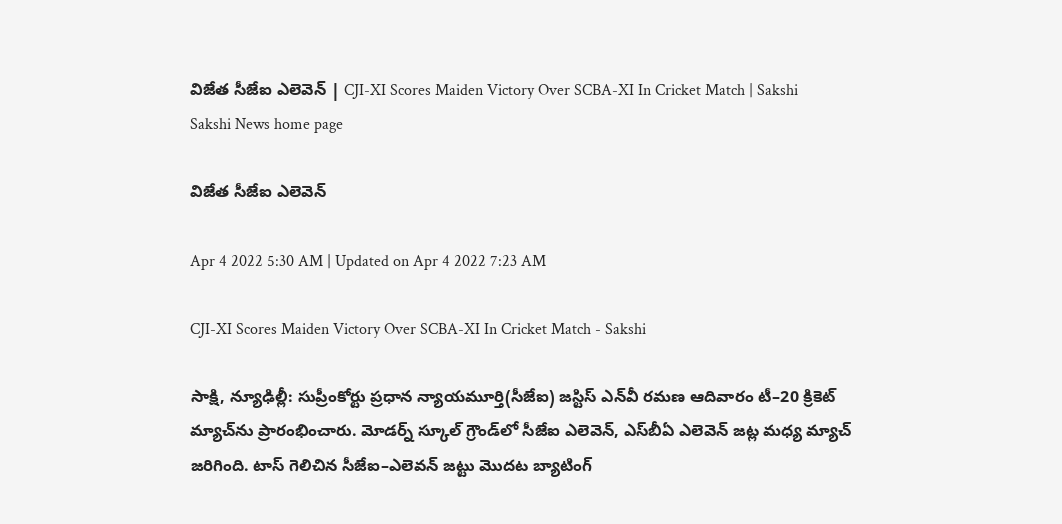విజేత సీజేఐ ఎలెవెన్‌ | CJI-XI Scores Maiden Victory Over SCBA-XI In Cricket Match | Sakshi
Sakshi News home page

విజేత సీజేఐ ఎలెవెన్‌

Apr 4 2022 5:30 AM | Updated on Apr 4 2022 7:23 AM

CJI-XI Scores Maiden Victory Over SCBA-XI In Cricket Match - Sakshi

సాక్షి, న్యూఢిల్లీ: సుప్రీంకోర్టు ప్రధాన న్యాయమూర్తి(సీజేఐ) జస్టిస్‌ ఎన్‌వీ రమణ ఆదివారం టీ–20 క్రికెట్‌ మ్యాచ్‌ను ప్రారంభించారు. మోడర్న్‌ స్కూల్‌ గ్రౌండ్‌లో సీజేఐ ఎలెవెన్, ఎస్‌బీఏ ఎలెవెన్‌ జట్ల మధ్య మ్యాచ్‌ జరిగింది. టాస్‌ గెలిచిన సీజేఐ–ఎలెవన్‌ జట్టు మొదట బ్యాటింగ్‌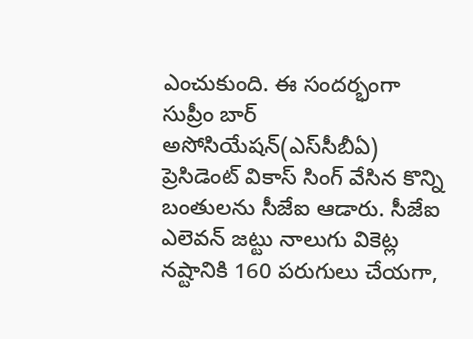ఎంచుకుంది. ఈ సందర్భంగా సుప్రీం బార్‌ అసోసియేషన్‌(ఎస్‌సీబీఏ) ప్రెసిడెంట్‌ వికాస్‌ సింగ్‌ వేసిన కొన్ని బంతులను సీజేఐ ఆడారు. సీజేఐ ఎలెవన్‌ జట్టు నాలుగు వికెట్ల నష్టానికి 160 పరుగులు చేయగా,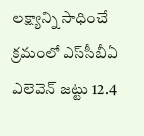లక్ష్యాన్ని సాధించే క్రమంలో ఎస్‌సీబీఏ ఎలెవెన్‌ జట్టు 12.4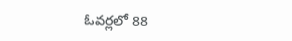ఓవర్లలో 88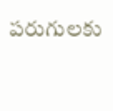పరుగులకు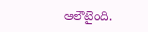ఆలౌటైంది.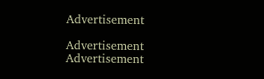Advertisement

Advertisement
Advertisement